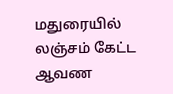மதுரையில் லஞ்சம் கேட்ட ஆவண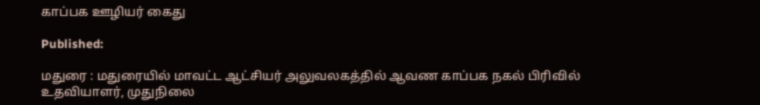காப்பக ஊழியர் கைது

Published:

மதுரை : மதுரையில் மாவட்ட ஆட்சியர் அலுவலகத்தில் ஆவண காப்பக நகல் பிரிவில் உதவியாளர், முதுநிலை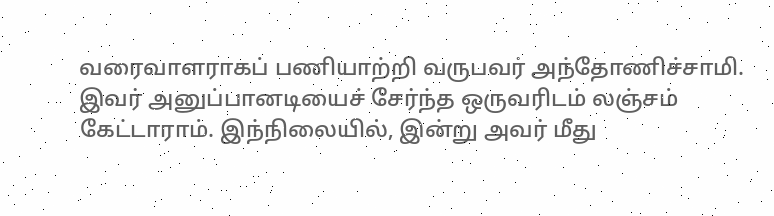வரைவாளராகப் பணியாற்றி வருபவர் அந்தோணிச்சாமி. இவர் அனுப்பானடியைச் சேர்ந்த ஒருவரிடம் லஞ்சம் கேட்டாராம். இந்நிலையில், இன்று அவர் மீது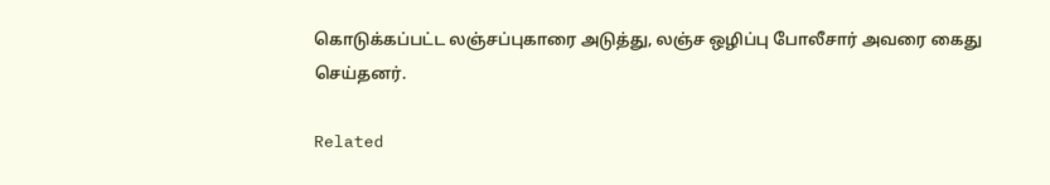கொடுக்கப்பட்ட லஞ்சப்புகாரை அடுத்து, லஞ்ச ஒழிப்பு போலீசார் அவரை கைது செய்தனர்.

Related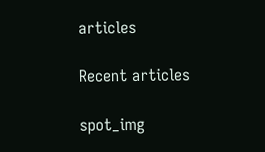articles

Recent articles

spot_img